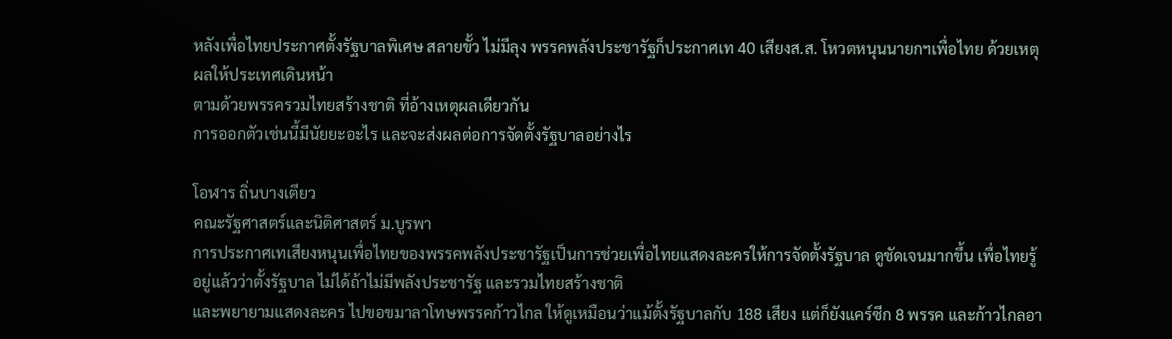หลังเพื่อไทยประกาศตั้งรัฐบาลพิเศษ สลายขั้ว ไม่มีลุง พรรคพลังประชารัฐก็ประกาศเท 40 เสียงส.ส. โหวตหนุนนายกฯเพื่อไทย ด้วยเหตุผลให้ประเทศเดินหน้า
ตามด้วยพรรครวมไทยสร้างชาติ ที่อ้างเหตุผลเดียวกัน
การออกตัวเช่นนี้มีนัยยะอะไร และจะส่งผลต่อการจัดตั้งรัฐบาลอย่างไร

โอฬาร ถิ่นบางเตียว
คณะรัฐศาสตร์และนิติศาสตร์ ม.บูรพา
การประกาศเทเสียงหนุนเพื่อไทยของพรรคพลังประชารัฐเป็นการช่วยเพื่อไทยแสดงละครให้การจัดตั้งรัฐบาล ดูชัดเจนมากขึ้น เพื่อไทยรู้อยู่แล้วว่าตั้งรัฐบาล ไม่ได้ถ้าไม่มีพลังประชารัฐ และรวมไทยสร้างชาติ
และพยายามแสดงละคร ไปขอขมาลาโทษพรรคก้าวไกล ให้ดูเหมือนว่าแม้ตั้งรัฐบาลกับ 188 เสียง แต่ก็ยังแคร์ซีก 8 พรรค และก้าวไกลอา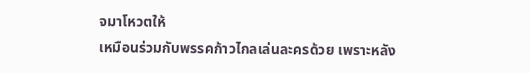จมาโหวตให้
เหมือนร่วมกับพรรคก้าวไกลเล่นละครด้วย เพราะหลัง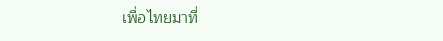เพื่อไทยมาที่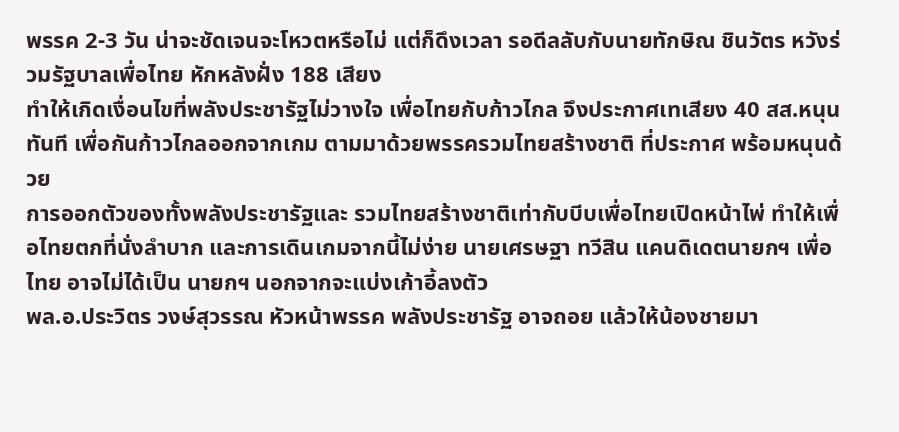พรรค 2-3 วัน น่าจะชัดเจนจะโหวตหรือไม่ แต่ก็ดึงเวลา รอดีลลับกับนายทักษิณ ชินวัตร หวังร่วมรัฐบาลเพื่อไทย หักหลังฝั่ง 188 เสียง
ทำให้เกิดเงื่อนไขที่พลังประชารัฐไม่วางใจ เพื่อไทยกับก้าวไกล จึงประกาศเทเสียง 40 สส.หนุนทันที เพื่อกันก้าวไกลออกจากเกม ตามมาด้วยพรรครวมไทยสร้างชาติ ที่ประกาศ พร้อมหนุนด้วย
การออกตัวของทั้งพลังประชารัฐและ รวมไทยสร้างชาติเท่ากับบีบเพื่อไทยเปิดหน้าไพ่ ทำให้เพื่อไทยตกที่นั่งลำบาก และการเดินเกมจากนี้ไม่ง่าย นายเศรษฐา ทวีสิน แคนดิเดตนายกฯ เพื่อไทย อาจไม่ได้เป็น นายกฯ นอกจากจะแบ่งเก้าอี้ลงตัว
พล.อ.ประวิตร วงษ์สุวรรณ หัวหน้าพรรค พลังประชารัฐ อาจถอย แล้วให้น้องชายมา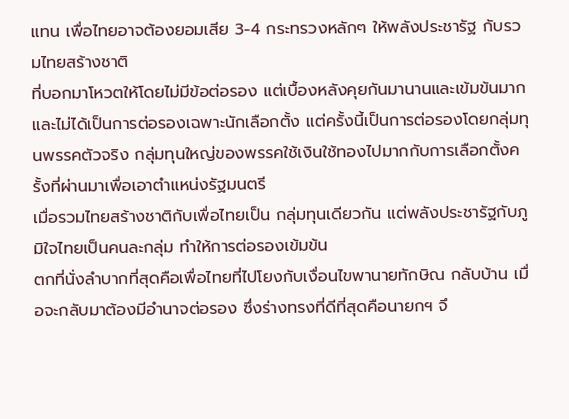แทน เพื่อไทยอาจต้องยอมเสีย 3-4 กระทรวงหลักๆ ให้พลังประชารัฐ กับรวมไทยสร้างชาติ
ที่บอกมาโหวตให้โดยไม่มีข้อต่อรอง แต่เบื้องหลังคุยกันมานานและเข้มข้นมาก และไม่ได้เป็นการต่อรองเฉพาะนักเลือกตั้ง แต่ครั้งนี้เป็นการต่อรองโดยกลุ่มทุนพรรคตัวจริง กลุ่มทุนใหญ่ของพรรคใช้เงินใช้ทองไปมากกับการเลือกตั้งครั้งที่ผ่านมาเพื่อเอาตำแหน่งรัฐมนตรี
เมื่อรวมไทยสร้างชาติกับเพื่อไทยเป็น กลุ่มทุนเดียวกัน แต่พลังประชารัฐกับภูมิใจไทยเป็นคนละกลุ่ม ทำให้การต่อรองเข้มข้น
ตกที่นั่งลำบากที่สุดคือเพื่อไทยที่ไปโยงกับเงื่อนไขพานายทักษิณ กลับบ้าน เมื่อจะกลับมาต้องมีอำนาจต่อรอง ซึ่งร่างทรงที่ดีที่สุดคือนายกฯ จึ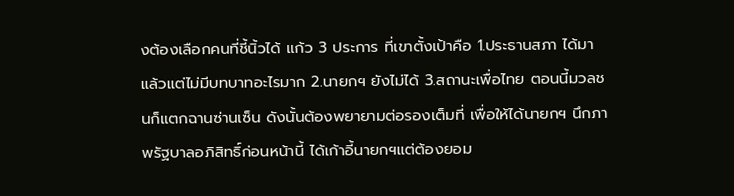งต้องเลือกคนที่ชี้นิ้วได้ แก้ว 3 ประการ ที่เขาตั้งเป้าคือ 1.ประธานสภา ได้มาแล้วแต่ไม่มีบทบาทอะไรมาก 2.นายกฯ ยังไม่ได้ 3.สถานะเพื่อไทย ตอนนี้มวลชนก็แตกฉานซ่านเซ็น ดังนั้นต้องพยายามต่อรองเต็มที่ เพื่อให้ได้นายกฯ นึกภาพรัฐบาลอภิสิทธิ์ก่อนหน้านี้ ได้เก้าอี้นายกฯแต่ต้องยอม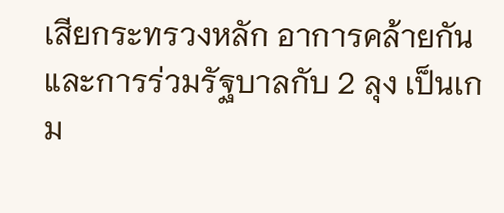เสียกระทรวงหลัก อาการคล้ายกัน
และการร่วมรัฐบาลกับ 2 ลุง เป็นเกม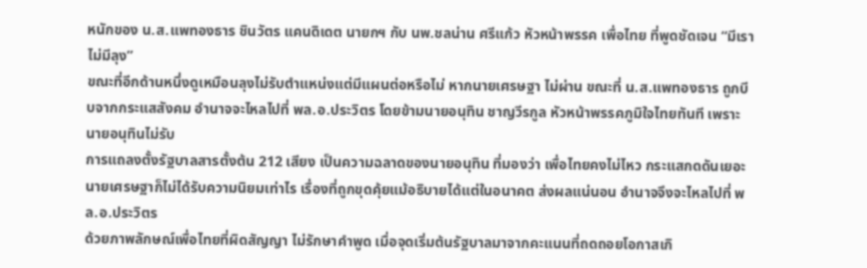หนักของ น.ส.แพทองธาร ชินวัตร แคนดิเดต นายกฯ กับ นพ.ชลน่าน ศรีแก้ว หัวหน้าพรรค เพื่อไทย ที่พูดชัดเจน “มีเรา ไม่มีลุง”
ขณะที่อีกด้านหนึ่งดูเหมือนลุงไม่รับตำแหน่งแต่มีแผนต่อหรือไม่ หากนายเศรษฐา ไม่ผ่าน ขณะที่ น.ส.แพทองธาร ถูกบีบจากกระแสสังคม อำนาจจะไหลไปที่ พล.อ.ประวิตร โดยข้ามนายอนุทิน ชาญวีรกูล หัวหน้าพรรคภูมิใจไทยทันที เพราะนายอนุทินไม่รับ
การแถลงตั้งรัฐบาลสารตั้งต้น 212 เสียง เป็นความฉลาดของนายอนุทิน ที่มองว่า เพื่อไทยคงไม่ไหว กระแสกดดันเยอะ นายเศรษฐาก็ไม่ได้รับความนิยมเท่าไร เรื่องที่ถูกขุดคุ้ยแม้อธิบายได้แต่ในอนาคต ส่งผลแน่นอน อำนาจจึงจะไหลไปที่ พล.อ.ประวิตร
ด้วยภาพลักษณ์เพื่อไทยที่ผิดสัญญา ไม่รักษาคำพูด เมื่อจุดเริ่มต้นรัฐบาลมาจากคะแนนที่ถดถอยโอกาสเกิ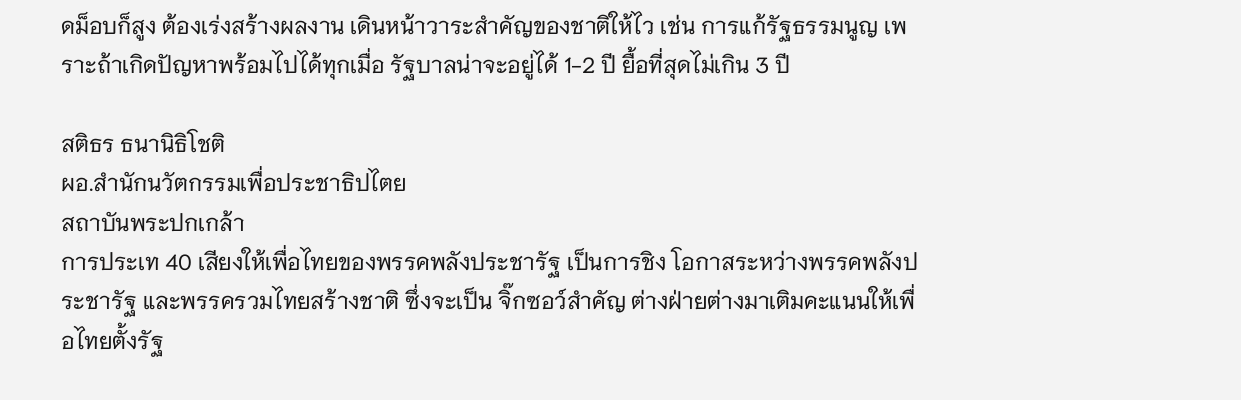ดม็อบก็สูง ต้องเร่งสร้างผลงาน เดินหน้าวาระสำคัญของชาติให้ไว เช่น การแก้รัฐธรรมนูญ เพราะถ้าเกิดปัญหาพร้อมไปได้ทุกเมื่อ รัฐบาลน่าจะอยู่ได้ 1-2 ปี ยื้อที่สุดไม่เกิน 3 ปี

สติธร ธนานิธิโชติ
ผอ.สำนักนวัตกรรมเพื่อประชาธิปไตย
สถาบันพระปกเกล้า
การประเท 40 เสียงให้เพื่อไทยของพรรคพลังประชารัฐ เป็นการชิง โอกาสระหว่างพรรคพลังประชารัฐ และพรรครวมไทยสร้างชาติ ซึ่งจะเป็น จิ๊กซอว์สำคัญ ต่างฝ่ายต่างมาเติมคะแนนให้เพื่อไทยตั้งรัฐ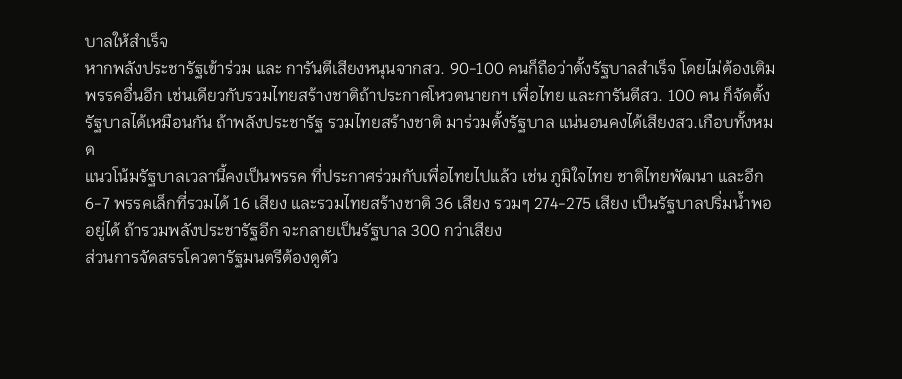บาลให้สำเร็จ
หากพลังประชารัฐเข้าร่วม และ การันตีเสียงหนุนจากสว. 90-100 คนก็ถือว่าตั้งรัฐบาลสำเร็จ โดยไม่ต้องเติมพรรคอื่นอีก เช่นเดียวกับรวมไทยสร้างชาติถ้าประกาศโหวตนายกฯ เพื่อไทย และการันตีสว. 100 คน ก็จัดตั้งรัฐบาลได้เหมือนกัน ถ้าพลังประชารัฐ รวมไทยสร้างชาติ มาร่วมตั้งรัฐบาล แน่นอนคงได้เสียงสว.เกือบทั้งหมด
แนวโน้มรัฐบาลเวลานี้คงเป็นพรรค ที่ประกาศร่วมกับเพื่อไทยไปแล้ว เช่น ภูมิใจไทย ชาติไทยพัฒนา และอีก 6-7 พรรคเล็กที่รวมได้ 16 เสียง และรวมไทยสร้างชาติ 36 เสียง รวมๆ 274-275 เสียง เป็นรัฐบาลปริ่มน้ำพออยู่ได้ ถ้ารวมพลังประชารัฐอีก จะกลายเป็นรัฐบาล 300 กว่าเสียง
ส่วนการจัดสรรโควตารัฐมนตรีต้องดูตัว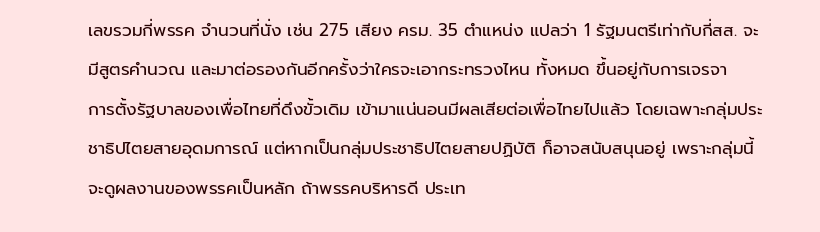เลขรวมกี่พรรค จำนวนที่นั่ง เช่น 275 เสียง ครม. 35 ตำแหน่ง แปลว่า 1 รัฐมนตรีเท่ากับกี่สส. จะมีสูตรคำนวณ และมาต่อรองกันอีกครั้งว่าใครจะเอากระทรวงไหน ทั้งหมด ขึ้นอยู่กับการเจรจา
การตั้งรัฐบาลของเพื่อไทยที่ดึงขั้วเดิม เข้ามาแน่นอนมีผลเสียต่อเพื่อไทยไปแล้ว โดยเฉพาะกลุ่มประชาธิปไตยสายอุดมการณ์ แต่หากเป็นกลุ่มประชาธิปไตยสายปฏิบัติ ก็อาจสนับสนุนอยู่ เพราะกลุ่มนี้จะดูผลงานของพรรคเป็นหลัก ถ้าพรรคบริหารดี ประเท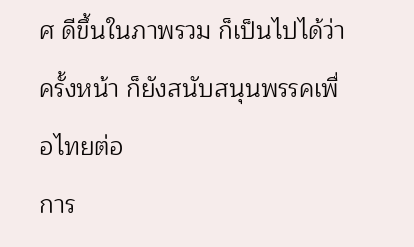ศ ดีขึ้นในภาพรวม ก็เป็นไปได้ว่าครั้งหน้า ก็ยังสนับสนุนพรรคเพื่อไทยต่อ
การ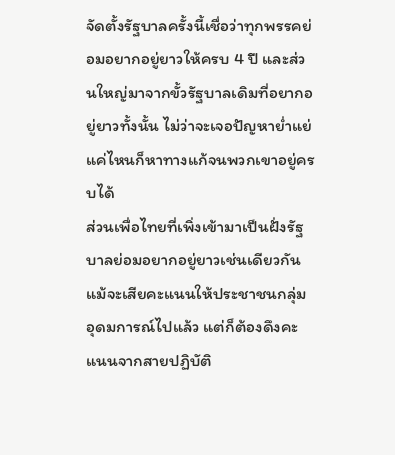จัดตั้งรัฐบาลครั้งนี้เชื่อว่าทุกพรรคย่อมอยากอยู่ยาวให้ครบ 4 ปี และส่วนใหญ่มาจากขั้วรัฐบาลเดิมที่อยากอยู่ยาวทั้งนั้น ไม่ว่าจะเจอปัญหาย่ำแย่แค่ไหนก็หาทางแก้จนพวกเขาอยู่ครบได้
ส่วนเพื่อไทยที่เพิ่งเข้ามาเป็นฝั่งรัฐบาลย่อมอยากอยู่ยาวเช่นเดียวกัน แม้จะเสียคะแนนให้ประชาชนกลุ่มอุดมการณ์ไปแล้ว แต่ก็ต้องดึงคะแนนจากสายปฏิบัติ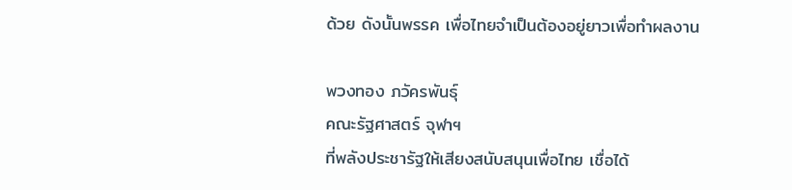ด้วย ดังนั้นพรรค เพื่อไทยจำเป็นต้องอยู่ยาวเพื่อทำผลงาน

พวงทอง ภวัครพันธุ์
คณะรัฐศาสตร์ จุฬาฯ
ที่พลังประชารัฐให้เสียงสนับสนุนเพื่อไทย เชื่อได้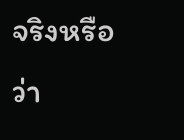จริงหรือว่า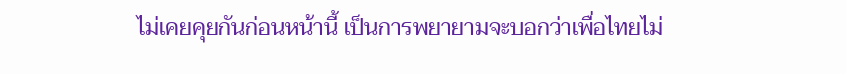ไม่เคยคุยกันก่อนหน้านี้ เป็นการพยายามจะบอกว่าเพื่อไทยไม่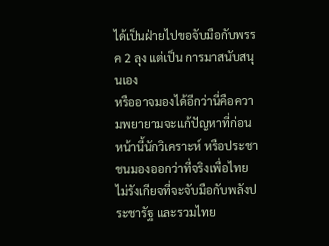ได้เป็นฝ่ายไปขอจับมือกับพรรค 2 ลุง แต่เป็น การมาสนับสนุนเอง
หรืออาจมองได้อีกว่านี่คือความพยายามจะแก้ปัญหาที่ก่อนหน้านี้นักวิเคราะห์ หรือประชาชนมองออกว่าที่จริงเพื่อไทยไม่รังเกียจที่จะจับมือกับพลังประชารัฐ และรวมไทย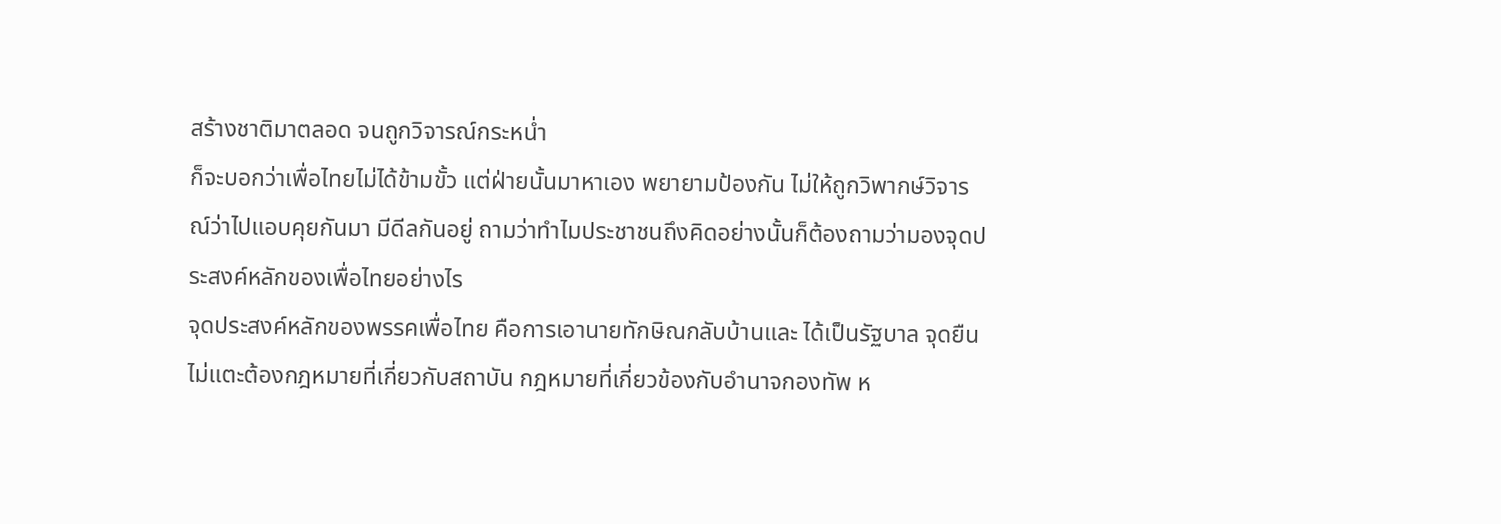สร้างชาติมาตลอด จนถูกวิจารณ์กระหน่ำ
ก็จะบอกว่าเพื่อไทยไม่ได้ข้ามขั้ว แต่ฝ่ายนั้นมาหาเอง พยายามป้องกัน ไม่ให้ถูกวิพากษ์วิจารณ์ว่าไปแอบคุยกันมา มีดีลกันอยู่ ถามว่าทำไมประชาชนถึงคิดอย่างนั้นก็ต้องถามว่ามองจุดประสงค์หลักของเพื่อไทยอย่างไร
จุดประสงค์หลักของพรรคเพื่อไทย คือการเอานายทักษิณกลับบ้านและ ได้เป็นรัฐบาล จุดยืนไม่แตะต้องกฎหมายที่เกี่ยวกับสถาบัน กฎหมายที่เกี่ยวข้องกับอำนาจกองทัพ ห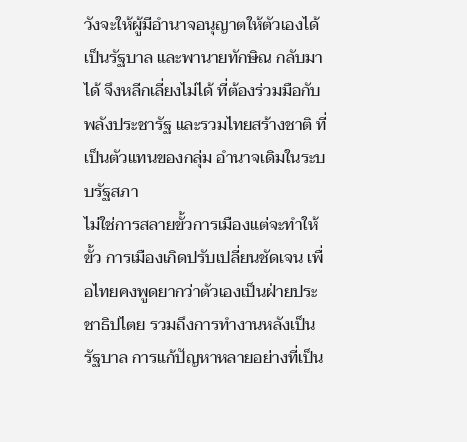วังจะให้ผู้มีอำนาจอนุญาตให้ตัวเองได้เป็นรัฐบาล และพานายทักษิณ กลับมาได้ จึงหลีกเลี่ยงไม่ได้ ที่ต้องร่วมมือกับ พลังประชารัฐ และรวมไทยสร้างชาติ ที่เป็นตัวแทนของกลุ่ม อำนาจเดิมในระบบรัฐสภา
ไม่ใช่การสลายขั้วการเมืองแต่จะทำให้ขั้ว การเมืองเกิดปรับเปลี่ยนชัดเจน เพื่อไทยคงพูดยากว่าตัวเองเป็นฝ่ายประชาธิปไตย รวมถึงการทำงานหลังเป็นรัฐบาล การแก้ปัญหาหลายอย่างที่เป็น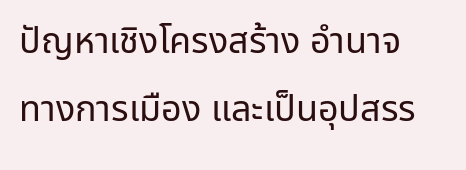ปัญหาเชิงโครงสร้าง อำนาจทางการเมือง และเป็นอุปสรร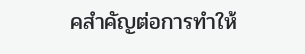คสำคัญต่อการทำให้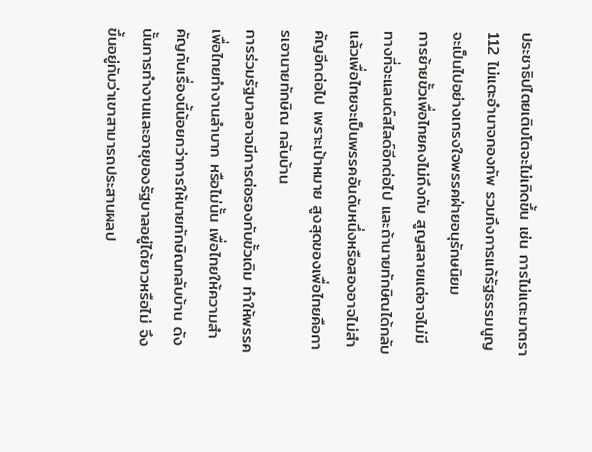ประชาธิปไตยเติบโตจะไม่เกิดขึ้น เช่น การไม่แตะมาตรา 112 ไม่แตะอำนาจกองทัพ รวมถึงการแก้รัฐธรรมนูญ จะเป็นไปอย่างเกรงใจพรรคฝ่ายอนุรักษนิยม
การย้ายขั้วเพื่อไทยคงไม่ถึงกับ สูญสลายแต่อาจไม่มีทางที่จะแลนด์สไลด์อีกต่อไป และถ้านายทักษิณได้กลับแล้วเพื่อไทยจะเป็นพรรคอันดับหนึ่งหรือสองอาจไม่สำคัญอีกต่อไป เพราะเป้าหมาย สูงสุดของเพื่อไทยคือการเอานายทักษิณ กลับบ้าน
การร่วมรัฐบาลอาจมีการต่อรองกับขั้วเดิม ทำให้พรรคเพื่อไทยทำงานลำบาก หรือไม่นั้น เพื่อไทยให้ความสำคัญกับเรื่องนี้น้อยกว่าการให้นายทักษิณกลับบ้าน ดังนั้นการทำงานและอายุของรัฐบาลอยู่ได้ยาวหรือไม่ จึงขึ้นอยู่กับว่าเขาสามารถประสานผลป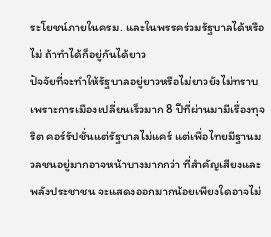ระโยชน์ภายในครม. และในพรรคร่วมรัฐบาลได้หรือไม่ ถ้าทำได้ก็อยู่กันได้ยาว
ปัจจัยที่จะทำให้รัฐบาลอยู่ยาวหรือไม่ยาวยังไม่ทราบ เพราะการเมืองเปลี่ยนเร็วมาก 8 ปีที่ผ่านมามีเรื่องทุจริต คอร์รัปชั่นแต่รัฐบาลไม่แคร์ แต่เพื่อไทยมีฐานมวลชนอยู่มากอาจหน้าบางมากกว่า ที่สำคัญเสียงและพลังประชาชน จะแสดงออกมากน้อยเพียงใดอาจไม่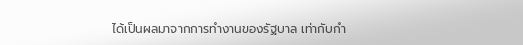ได้เป็นผลมาจากการทำงานของรัฐบาล เท่ากับกำ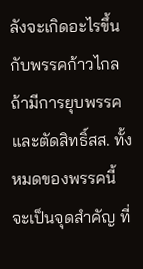ลังจะเกิดอะไรขึ้นกับพรรคก้าวไกล
ถ้ามีการยุบพรรคและตัดสิทธิ์สส. ทั้งหมดของพรรคนี้ จะเป็นจุดสำคัญ ที่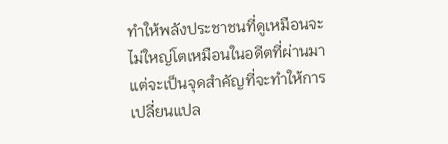ทำให้พลังประชาชนที่ดูเหมือนจะไม่ใหญ่โตเหมือนในอดีตที่ผ่านมา แต่จะเป็นจุดสำคัญที่จะทำให้การเปลี่ยนแปล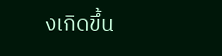งเกิดขึ้น